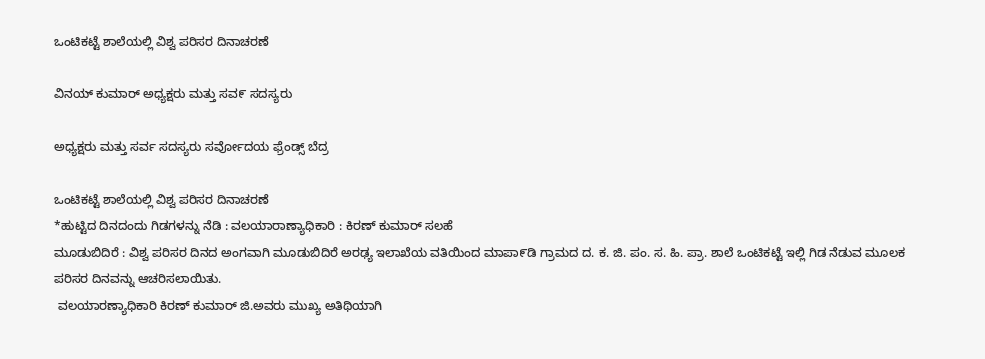ಒಂಟಿಕಟ್ಟೆ ಶಾಲೆಯಲ್ಲಿ ವಿಶ್ವ ಪರಿಸರ ದಿನಾಚರಣೆ

ವಿನಯ್ ಕುಮಾರ್ ಅಧ್ಯಕ್ಷರು ಮತ್ತು ಸವ೯ ಸದಸ್ಯರು

ಅಧ್ಯಕ್ಷರು ಮತ್ತು ಸರ್ವ ಸದಸ್ಯರು ಸರ್ವೋದಯ ಫ್ರೆಂಡ್ಸ್ ಬೆದ್ರ

ಒಂಟಿಕಟ್ಟೆ ಶಾಲೆಯಲ್ಲಿ ವಿಶ್ವ ಪರಿಸರ ದಿನಾಚರಣೆ
*ಹುಟ್ಟಿದ ದಿನದಂದು ಗಿಡಗಳನ್ನು ನೆಡಿ : ವಲಯಾರಾಣ್ಯಾಧಿಕಾರಿ : ಕಿರಣ್ ಕುಮಾರ್ ಸಲಹೆ
ಮೂಡುಬಿದಿರೆ : ವಿಶ್ವ ಪರಿಸರ ದಿನದ ಅಂಗವಾಗಿ ಮೂಡುಬಿದಿರೆ ಅರಢ್ಯ ಇಲಾಖೆಯ ವತಿಯಿಂದ ಮಾಪಾ೯ಡಿ ಗ್ರಾಮದ ದ. ಕ. ಜಿ. ಪಂ. ಸ. ಹಿ. ಪ್ರಾ. ಶಾಲೆ ಒಂಟಿಕಟ್ಟೆ ಇಲ್ಲಿ ಗಿಡ ನೆಡುವ ಮೂಲಕ ಪರಿಸರ ದಿನವನ್ನು ಆಚರಿಸಲಾಯಿತು.
 ವಲಯಾರಣ್ಯಾಧಿಕಾರಿ ಕಿರಣ್ ಕುಮಾರ್ ಜಿ.ಅವರು ಮುಖ್ಯ ಅತಿಥಿಯಾಗಿ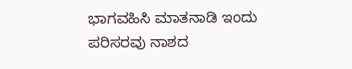ಭಾಗವಹಿಸಿ ಮಾತನಾಡಿ ಇಂದು ಪರಿಸರವು ನಾಶದ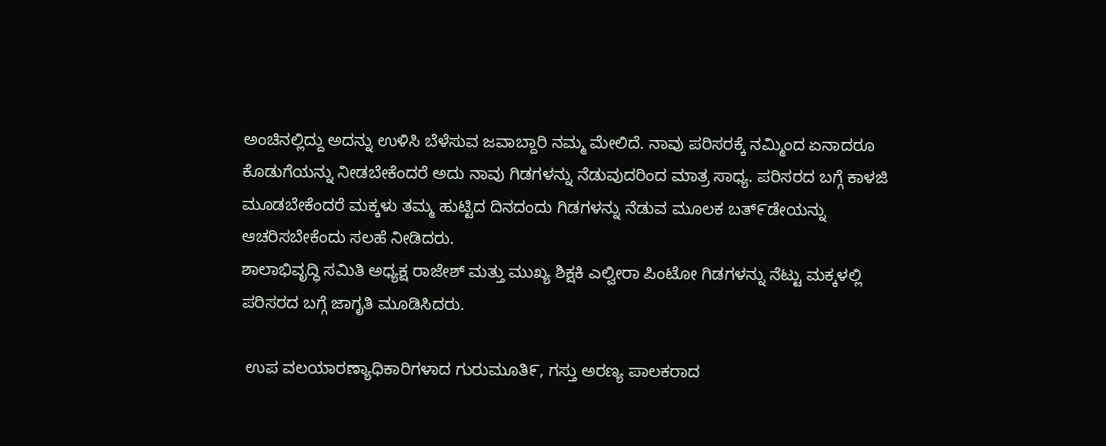ಅಂಚಿನಲ್ಲಿದ್ದು ಅದನ್ನು ಉಳಿಸಿ ಬೆಳೆಸುವ ಜವಾಬ್ದಾರಿ ನಮ್ಮ ಮೇಲಿದೆ. ನಾವು ಪರಿಸರಕ್ಕೆ ನಮ್ಮಿಂದ ಏನಾದರೂ ಕೊಡುಗೆಯನ್ನು ನೀಡಬೇಕೆಂದರೆ ಅದು ನಾವು ಗಿಡಗಳನ್ನು ನೆಡುವುದರಿಂದ ಮಾತ್ರ ಸಾಧ್ಯ. ಪರಿಸರದ ಬಗ್ಗೆ ಕಾಳಜಿ ಮೂಡಬೇಕೆಂದರೆ ಮಕ್ಕಳು ತಮ್ಮ ಹುಟ್ಟಿದ ದಿನದಂದು ಗಿಡಗಳನ್ನು ನೆಡುವ ಮೂಲಕ ಬತ್೯ಡೇಯನ್ನು ಆಚರಿಸಬೇಕೆಂದು ಸಲಹೆ ನೀಡಿದರು.
ಶಾಲಾಭಿವೃದ್ಧಿ ಸಮಿತಿ ಅಧ್ಯಕ್ಷ ರಾಜೇಶ್ ಮತ್ತು ಮುಖ್ಯ ಶಿಕ್ಷಕಿ ಎಲ್ವೀರಾ ಪಿಂಟೋ ಗಿಡಗಳನ್ನು ನೆಟ್ಟು ಮಕ್ಕಳಲ್ಲಿ ಪರಿಸರದ ಬಗ್ಗೆ ಜಾಗೃತಿ ಮೂಡಿಸಿದರು.

 ಉಪ ವಲಯಾರಣ್ಯಾಧಿಕಾರಿಗಳಾದ ಗುರುಮೂತಿ೯, ಗಸ್ತು ಅರಣ್ಯ ಪಾಲಕರಾದ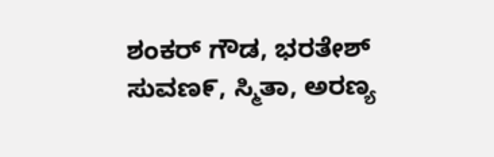ಶಂಕರ್ ಗೌಡ, ಭರತೇಶ್ ಸುವಣ೯, ಸ್ಮಿತಾ, ಅರಣ್ಯ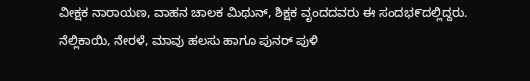ವೀಕ್ಷಕ ನಾರಾಯಣ, ವಾಹನ ಚಾಲಕ ಮಿಥುನ್, ಶಿಕ್ಷಕ ವೃಂದದವರು ಈ ಸಂದಭ೯ದಲ್ಲಿದ್ದರು.
ನೆಲ್ಲಿಕಾಯಿ, ನೇರಳೆ, ಮಾವು ಹಲಸು ಹಾಗೂ ಪುನರ್ ಪುಳಿ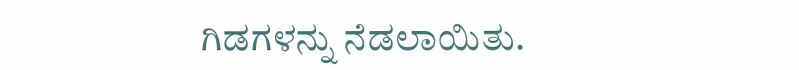ಗಿಡಗಳನ್ನು ನೆಡಲಾಯಿತು.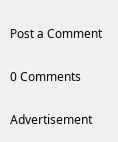Post a Comment

0 Comments

Advertisement